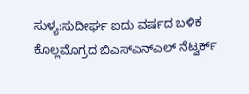ಸುಳ್ಯ:ಸುದೀರ್ಘ ಐದು ವರ್ಷದ ಬಳಿಕ ಕೊಲ್ಲಮೊಗ್ರದ ಬಿಎಸ್ಎನ್ಎಲ್ ನೆಟ್ವರ್ಕ್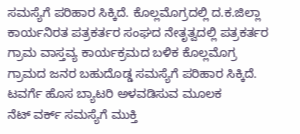ಸಮಸ್ಯೆಗೆ ಪರಿಹಾರ ಸಿಕ್ಕಿದೆ. ಕೊಲ್ಲಮೊಗ್ರದಲ್ಲಿ ದ.ಕ.ಜಿಲ್ಲಾ ಕಾರ್ಯನಿರತ ಪತ್ರಕರ್ತರ ಸಂಘದ ನೇತೃತ್ವದಲ್ಲಿ ಪತ್ರಕರ್ತರ ಗ್ರಾಮ ವಾಸ್ತವ್ಯ ಕಾರ್ಯಕ್ರಮದ ಬಳಿಕ ಕೊಲ್ಲಮೊಗ್ರ ಗ್ರಾಮದ ಜನರ ಬಹುದೊಡ್ಡ ಸಮಸ್ಯೆಗೆ ಪರಿಹಾರ ಸಿಕ್ಕಿದೆ. ಟವರ್ಗೆ ಹೊಸ ಬ್ಯಾಟರಿ ಅಳವಡಿಸುವ ಮೂಲಕ
ನೆಟ್ ವರ್ಕ್ ಸಮಸ್ಯೆಗೆ ಮುಕ್ತಿ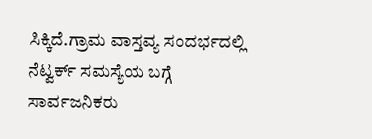ಸಿಕ್ಕಿದೆ.ಗ್ರಾಮ ವಾಸ್ತವ್ಯ ಸಂದರ್ಭದಲ್ಲಿ ನೆಟ್ವರ್ಕ್ ಸಮಸ್ಯೆಯ ಬಗ್ಗೆ ಸಾರ್ವಜನಿಕರು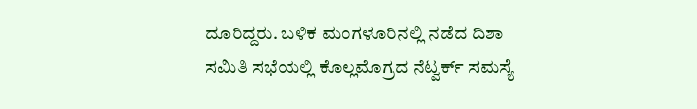ದೂರಿದ್ದರು. ಬಳಿಕ ಮಂಗಳೂರಿನಲ್ಲಿ ನಡೆದ ದಿಶಾ ಸಮಿತಿ ಸಭೆಯಲ್ಲಿ ಕೊಲ್ಲಮೊಗ್ರದ ನೆಟ್ವರ್ಕ್ ಸಮಸ್ಯೆ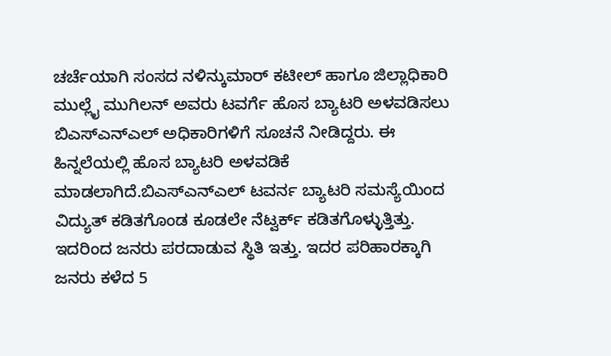ಚರ್ಚೆಯಾಗಿ ಸಂಸದ ನಳಿನ್ಕುಮಾರ್ ಕಟೀಲ್ ಹಾಗೂ ಜಿಲ್ಲಾಧಿಕಾರಿ ಮುಲ್ಲೈ ಮುಗಿಲನ್ ಅವರು ಟವರ್ಗೆ ಹೊಸ ಬ್ಯಾಟರಿ ಅಳವಡಿಸಲು ಬಿಎಸ್ಎನ್ಎಲ್ ಅಧಿಕಾರಿಗಳಿಗೆ ಸೂಚನೆ ನೀಡಿದ್ದರು. ಈ ಹಿನ್ನಲೆಯಲ್ಲಿ ಹೊಸ ಬ್ಯಾಟರಿ ಅಳವಡಿಕೆ ಮಾಡಲಾಗಿದೆ.ಬಿಎಸ್ಎನ್ಎಲ್ ಟವರ್ನ ಬ್ಯಾಟರಿ ಸಮಸ್ಯೆಯಿಂದ
ವಿದ್ಯುತ್ ಕಡಿತಗೊಂಡ ಕೂಡಲೇ ನೆಟ್ವರ್ಕ್ ಕಡಿತಗೊಳ್ಳುತ್ತಿತ್ತು. ಇದರಿಂದ ಜನರು ಪರದಾಡುವ ಸ್ಥಿತಿ ಇತ್ತು. ಇದರ ಪರಿಹಾರಕ್ಕಾಗಿ ಜನರು ಕಳೆದ 5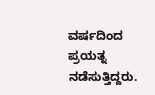ವರ್ಷದಿಂದ ಪ್ರಯತ್ನ ನಡೆಸುತ್ತಿದ್ದರು.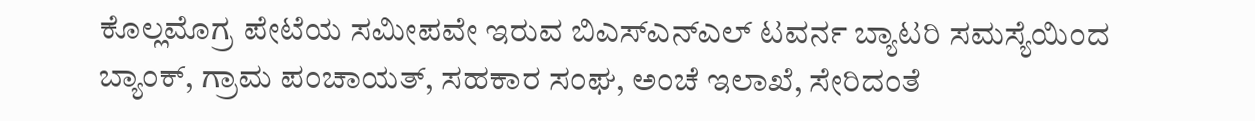ಕೊಲ್ಲಮೊಗ್ರ ಪೇಟೆಯ ಸಮೀಪವೇ ಇರುವ ಬಿಎಸ್ಎನ್ಎಲ್ ಟವರ್ನ ಬ್ಯಾಟರಿ ಸಮಸ್ಯೆಯಿಂದ
ಬ್ಯಾಂಕ್, ಗ್ರಾಮ ಪಂಚಾಯತ್, ಸಹಕಾರ ಸಂಘ, ಅಂಚೆ ಇಲಾಖೆ, ಸೇರಿದಂತೆ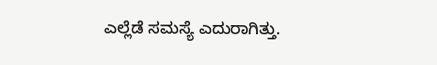ಎಲ್ಲೆಡೆ ಸಮಸ್ಯೆ ಎದುರಾಗಿತ್ತು.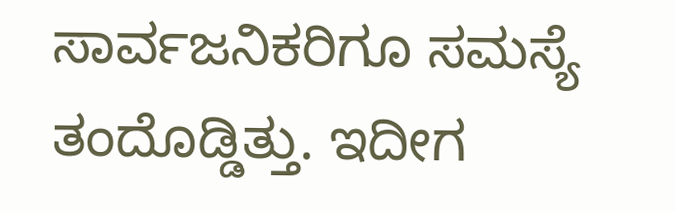ಸಾರ್ವಜನಿಕರಿಗೂ ಸಮಸ್ಯೆ ತಂದೊಡ್ಡಿತ್ತು. ಇದೀಗ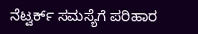ನೆಟ್ವರ್ಕ್ ಸಮಸ್ಯೆಗೆ ಪರಿಹಾರ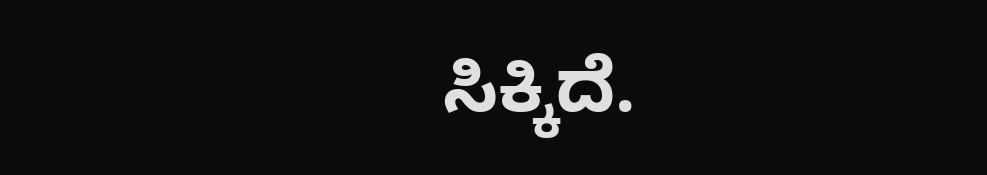ಸಿಕ್ಕಿದೆ.